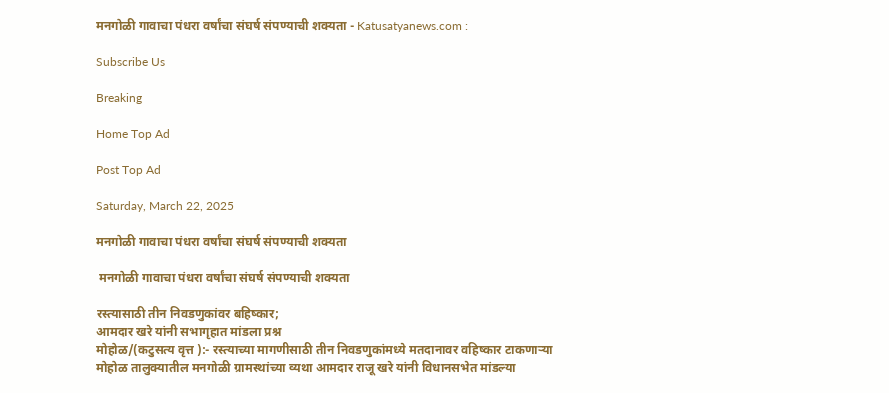मनगोळी गावाचा पंधरा वर्षांचा संघर्ष संपण्याची शक्यता - Katusatyanews.com :

Subscribe Us

Breaking

Home Top Ad

Post Top Ad

Saturday, March 22, 2025

मनगोळी गावाचा पंधरा वर्षांचा संघर्ष संपण्याची शक्यता

 मनगोळी गावाचा पंधरा वर्षांचा संघर्ष संपण्याची शक्यता

रस्त्यासाठी तीन निवडणुकांवर बहिष्कार;
आमदार खरे यांनी सभागृहात मांडला प्रश्न
मोहोळ/(कटुसत्य वृत्त ):- रस्त्याच्या मागणीसाठी तीन निवडणुकांमध्ये मतदानावर वहिष्कार टाकणाऱ्या मोहोळ तालुक्यातील मनगोळी ग्रामस्थांच्या व्यथा आमदार राजू खरे यांनी विधानसभेत मांडल्या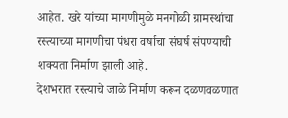आहेत. खरे यांच्या मागणीमुळे मनगोळी ग्रामस्थांचा रस्त्याच्या मागणीचा पंधरा वर्षाचा संघर्ष संपण्याची शक्यता निर्माण झाली आहे.
देशभरात रस्त्याचे जाळे निर्माण करून दळणवळणात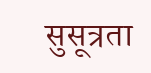सुसूत्रता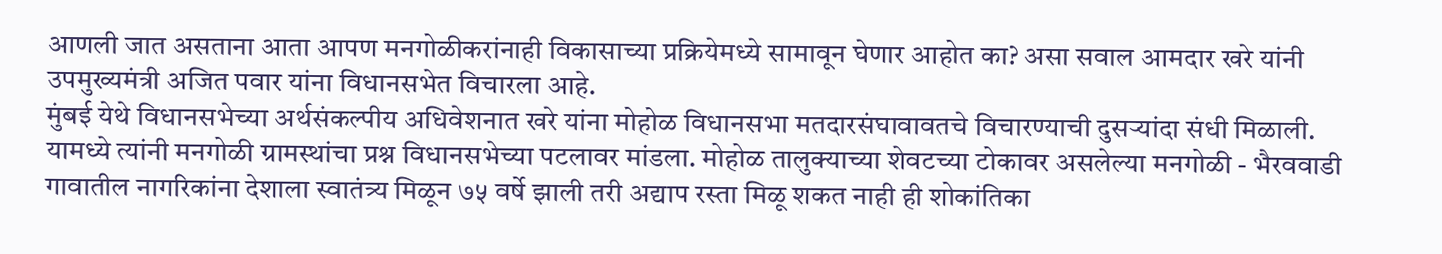आणली जात असताना आता आपण मनगोळीकरांनाही विकासाच्या प्रक्रियेमध्ये सामावून घेणार आहोत का? असा सवाल आमदार खरे यांनी उपमुख्यमंत्री अजित पवार यांना विधानसभेत विचारला आहे.
मुंबई येथे विधानसभेच्या अर्थसंकल्पीय अधिवेशनात खरे यांना मोहोळ विधानसभा मतदारसंघावावतचे विचारण्याची दुसऱ्यांदा संधी मिळाली. यामध्ये त्यांनी मनगोळी ग्रामस्थांचा प्रश्न विधानसभेच्या पटलावर मांडला. मोहोळ तालुक्याच्या शेवटच्या टोकावर असलेल्या मनगोळी - भैरववाडी गावातील नागरिकांना देशाला स्वातंत्र्य मिळून ७५ वर्षे झाली तरी अद्याप रस्ता मिळू शकत नाही ही शोकांतिका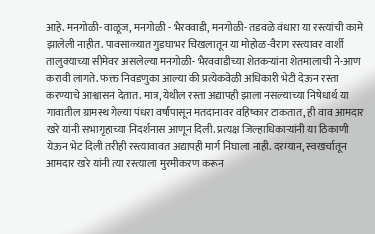आहे. मनगोळी- वाळूज, मनगोळी - भैरववाडी, मनगोळी- तडवळे वंधारा या रस्त्यांची कामे झालेली नाहीत. पावसाळ्यात गुडघाभर चिखलातून या मोहोळ-वैराग रस्त्यावर वार्शी तालुक्याच्या सीमेवर असलेल्या मनगोळी- भैरववाडीच्या शेतकऱ्यांना शेतमालाची ने-आण करावी लागते. फक्त निवडणुका आल्या की प्रत्येकवेळी अधिकारी भेटी देऊन रस्ता करण्याचे आश्वासन देतात. मात्र, येथील रस्ता अद्यापही झाला नसल्याच्या निषेधार्थ या गावातील ग्रामस्थ गेल्या पंधरा वर्षांपासून मतदानावर वहिष्कार टाकतात, ही वाव आमदार खरे यांनी सभागृहाच्या निदर्शनास आणून दिली. प्रत्यक्ष जिल्हाधिकाऱ्यांनी या ठिकाणी येऊन भेट दिली तरीही रस्त्यावावत अद्यापही मार्ग निघाला नाही. दरम्यान, स्वखर्चातून आमदार खरे यांनी त्या रस्त्याला मुरमीकरण करून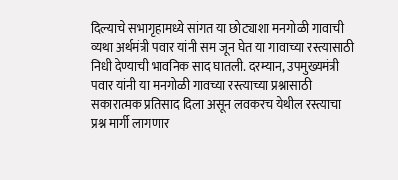दिल्याचे सभागृहामध्ये सांगत या छोट्याशा मनगोळी गावाची व्यथा अर्थमंत्री पवार यांनी सम जून घेत या गावाच्या रस्त्यासाठी निधी देण्याची भावनिक साद घातली. दरम्यान, उपमुख्यमंत्री पवार यांनी या मनगोळी गावच्या रस्त्याच्या प्रश्नासाठी सकारात्मक प्रतिसाद दिला असून लवकरच येथील रस्त्याचा प्रश्न मार्गी लागणार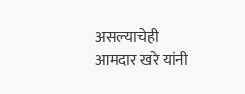असल्याचेही आमदार खरे यांनी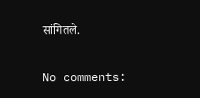सांगितले.

No comments: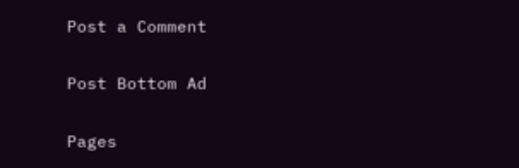Post a Comment

Post Bottom Ad

Pages